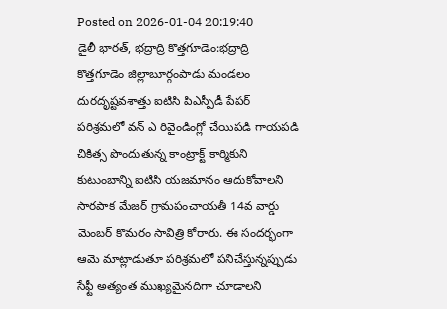Posted on 2026-01-04 20:19:40
డైలీ భారత్, భద్రాద్రి కొత్తగూడెం:భద్రాద్రి కొత్తగూడెం జిల్లాబూర్గంపాడు మండలం దురదృష్టవశాత్తు ఐటిసి పిఎస్పీడీ పేపర్ పరిశ్రమలో వన్ ఎ రివైండింగ్లో చేయిపడి గాయపడి చికిత్స పొందుతున్న కాంట్రాక్ట్ కార్మికుని కుటుంబాన్ని ఐటిసి యజమానం ఆదుకోవాలని సారపాక మేజర్ గ్రామపంచాయతీ 14వ వార్డు మెంబర్ కొమరం సావిత్రి కోరారు. ఈ సందర్భంగా ఆమె మాట్లాడుతూ పరిశ్రమలో పనిచేస్తున్నప్పుడు సేఫ్టీ అత్యంత ముఖ్యమైనదిగా చూడాలని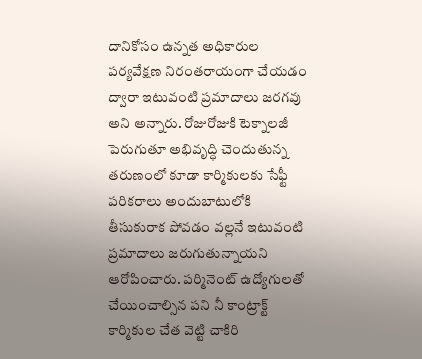దానికోసం ఉన్నత అధికారుల పర్యవేక్షణ నిరంతరాయంగా చేయడం ద్వారా ఇటువంటి ప్రమాదాలు జరగవు అని అన్నారు. రోజురోజుకి టెక్నాలజీ పెరుగుతూ అభివృద్ధి చెందుతున్న తరుణంలో కూడా కార్మికులకు సేఫ్టీ పరికరాలు అందుబాటులోకి తీసుకురాక పోవడం వల్లనే ఇటువంటి ప్రమాదాలు జరుగుతున్నాయని ఆరోపించారు. పర్మినెంట్ ఉద్యోగులతో చేయించాల్సిన పని నీ కాంట్రాక్ట్ కార్మికుల చేత వెట్టి చాకిరి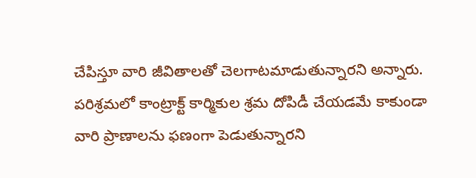చేపిస్తూ వారి జీవితాలతో చెలగాటమాడుతున్నారని అన్నారు. పరిశ్రమలో కాంట్రాక్ట్ కార్మికుల శ్రమ దోపిడీ చేయడమే కాకుండా వారి ప్రాణాలను ఫణంగా పెడుతున్నారని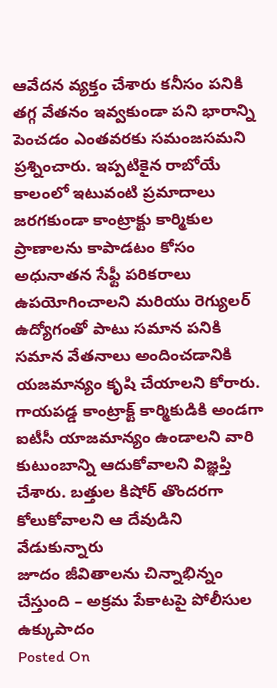ఆవేదన వ్యక్తం చేశారు కనీసం పనికి తగ్గ వేతనం ఇవ్వకుండా పని భారాన్ని పెంచడం ఎంతవరకు సమంజసమని ప్రశ్నించారు. ఇప్పటికైన రాబోయే కాలంలో ఇటువంటి ప్రమాదాలు జరగకుండా కాంట్రాక్టు కార్మికుల ప్రాణాలను కాపాడటం కోసం అధునాతన సేఫ్టీ పరికరాలు ఉపయోగించాలని మరియు రెగ్యులర్ ఉద్యోగంతో పాటు సమాన పనికి సమాన వేతనాలు అందించడానికి యజమాన్యం కృషి చేయాలని కోరారు. గాయపడ్డ కాంట్రాక్ట్ కార్మికుడికి అండగా ఐటీసీ యాజమాన్యం ఉండాలని వారి కుటుంబాన్ని ఆదుకోవాలని విజ్ఞప్తి చేశారు. బత్తుల కిషోర్ తొందరగా కోలుకోవాలని ఆ దేవుడిని వేడుకున్నారు
జూదం జీవితాలను చిన్నాభిన్నం చేస్తుంది – అక్రమ పేకాటపై పోలీసుల ఉక్కుపాదం
Posted On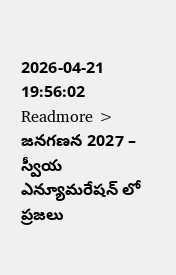2026-04-21 19:56:02
Readmore >
జనగణన 2027 – స్వీయ ఎన్యూమరేషన్ లో ప్రజలు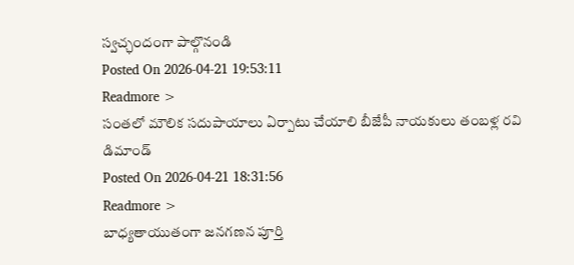స్వచ్ఛందంగా పాల్గొనండి
Posted On 2026-04-21 19:53:11
Readmore >
సంతలో మౌలిక సదుపాయాలు ఏర్పాటు చేయాలి బీజేపీ నాయకులు తంబళ్ల రవి డిమాండ్
Posted On 2026-04-21 18:31:56
Readmore >
బాధ్యతాయుతంగా జనగణన పూర్తి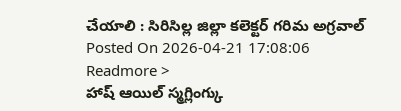చేయాలి : సిరిసిల్ల జిల్లా కలెక్టర్ గరిమ అగ్రవాల్
Posted On 2026-04-21 17:08:06
Readmore >
హాష్ ఆయిల్ స్మగ్లింగ్కు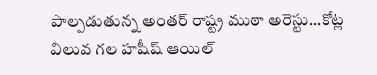పాల్పడుతున్న అంతర్ రాష్ట్ర ముఠా అరెస్టు...కోట్ల విలువ గల హషీష్ ఆయిల్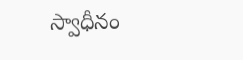స్వాధీనం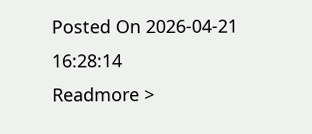Posted On 2026-04-21 16:28:14
Readmore >